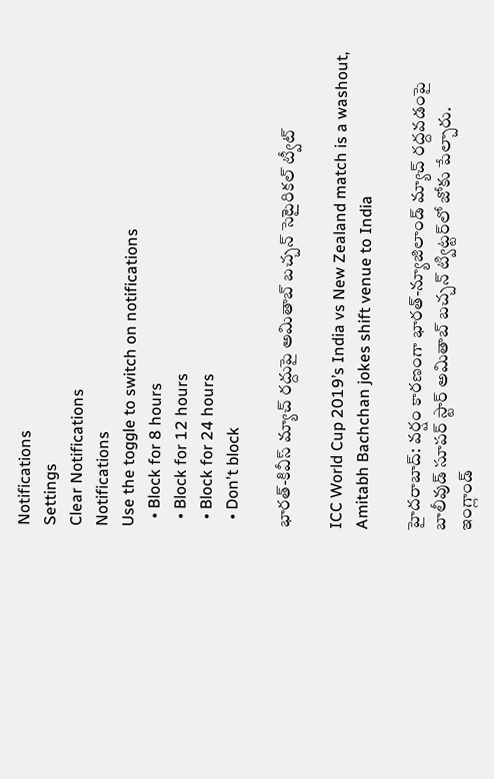Notifications
Settings
Clear Notifications
Notifications
Use the toggle to switch on notifications
  • Block for 8 hours
  • Block for 12 hours
  • Block for 24 hours
  • Don't block

భారత్-కివీస్ మ్యాచ్ రద్దుపై అమితాబ్ బచ్చన్ సెటైరికల్ ట్వీట్

ICC World Cup 2019’s India vs New Zealand match is a washout, Amitabh Bachchan jokes shift venue to India

హైదరాబాద్: వర్షం కారణంగా భారత్-న్యూజిలాండ్ మ్యాచ్ రద్దవడంపై బాలీవుడ్ సూపర్ స్టార్ అమితాబ్ బచ్చన్ ట్విట్టర్‌లో జోకు పేల్చారు. ఇంగ్లాండ్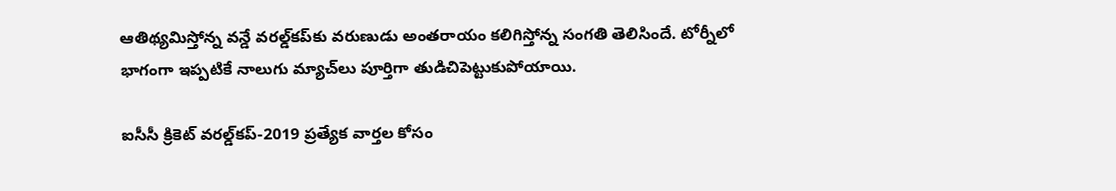ఆతిథ్యమిస్తోన్న వన్డే వరల్డ్‌కప్‌కు వరుణుడు అంతరాయం కలిగిస్తోన్న సంగతి తెలిసిందే. టోర్నీలో భాగంగా ఇప్పటికే నాలుగు మ్యాచ్‌లు పూర్తిగా తుడిచిపెట్టుకుపోయాయి.

ఐసీసీ క్రికెట్ వరల్డ్‌కప్-2019 ప్రత్యేక వార్తల కోసం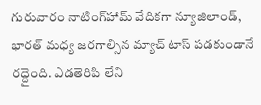గురువారం నాటింగ్‌హామ్ వేదికగా న్యూజిలాండ్, భారత్ మధ్య జరగాల్సిన మ్యాచ్ టాస్ పడకుండానే రద్దైంది. ఎడతెరిపి లేని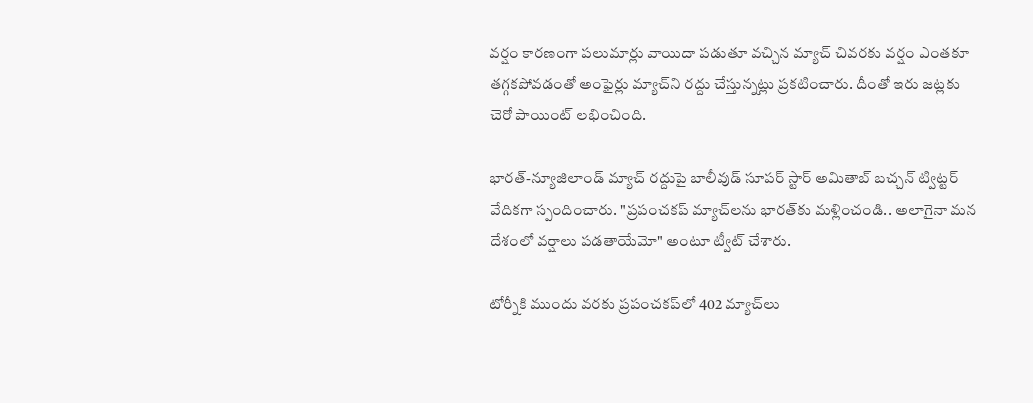వర్షం కారణంగా పలుమార్లు వాయిదా పడుతూ వచ్చిన మ్యాచ్ చివరకు వర్షం ఎంతకూ తగ్గకపోవడంతో అంఫైర్లు మ్యాచ్‌ని రద్దు చేస్తున్నట్లు ప్రకటించారు. దీంతో ఇరు జట్లకు చెరో పాయింట్ లభించింది.

భారత్-న్యూజిలాండ్ మ్యాచ్ రద్దుపై బాలీవుడ్ సూపర్ స్టార్ అమితాబ్ బచ్చన్ ట్విట్టర్ వేదికగా స్పందించారు. "ప్రపంచకప్ మ్యాచ్‌లను భారత్‌కు మళ్లించండి.. అలాగైనా మన దేశంలో వర్షాలు పడతాయేమో" అంటూ ట్వీట్ చేశారు.

టోర్నీకి ముందు వరకు ప్రపంచకప్‌లో 402 మ్యాచ్‌లు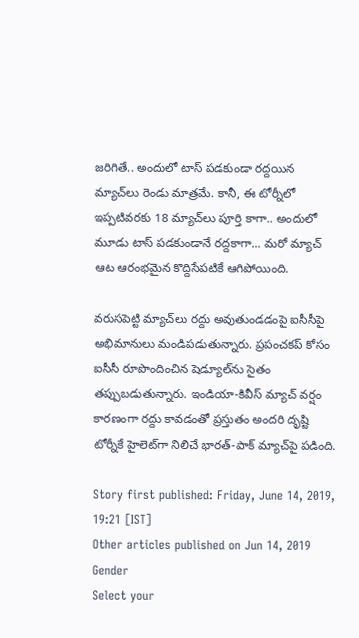జరిగితే.. అందులో టాస్‌ పడకుండా రద్దయిన మ్యాచ్‌లు రెండు మాత్రమే. కానీ, ఈ టోర్నీలో ఇప్పటివరకు 18 మ్యాచ్‌లు పూర్తి కాగా.. అందులో మూడు టాస్‌ పడకుండానే రద్దకాగా... మరో మ్యాచ్‌ ఆట ఆరంభమైన కొద్దిసేపటికే ఆగిపోయింది.

వరుసపెట్టి మ్యాచ్‌లు రద్దు అవుతుండడంపై ఐసీసీపై అభిమానులు మండిపడుతున్నారు. ప్రపంచకప్ కోసం ఐసీసీ రూపొందించిన షెడ్యూల్‌ను సైతం తప్పుబడుతున్నారు. ఇండియా-కివీస్ మ్యాచ్ వర్షం కారణంగా రద్దు కావడంతో ప్రస్తుతం అందరి దృష్టి టోర్నీకే హైలెట్‌గా నిలిచే భారత్-పాక్ మ్యాచ్‌పై పడింది.

Story first published: Friday, June 14, 2019, 19:21 [IST]
Other articles published on Jun 14, 2019
Gender
Select your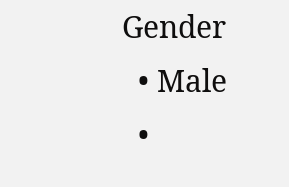Gender
  • Male
  •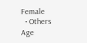Female
  • Others
Age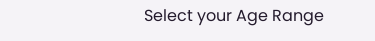Select your Age Range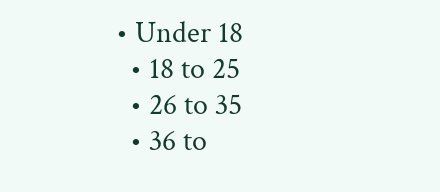• Under 18
  • 18 to 25
  • 26 to 35
  • 36 to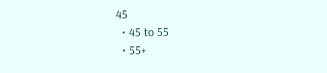45
  • 45 to 55
  • 55+